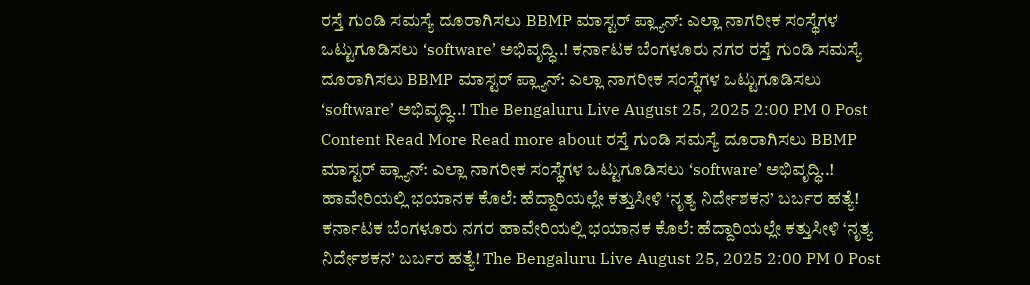ರಸ್ತೆ ಗುಂಡಿ ಸಮಸ್ಯೆ ದೂರಾಗಿಸಲು BBMP ಮಾಸ್ಟರ್ ಪ್ಲ್ಯಾನ್: ಎಲ್ಲಾ ನಾಗರೀಕ ಸಂಸ್ಥೆಗಳ ಒಟ್ಟುಗೂಡಿಸಲು ‘software’ ಅಭಿವೃದ್ಧಿ..! ಕರ್ನಾಟಕ ಬೆಂಗಳೂರು ನಗರ ರಸ್ತೆ ಗುಂಡಿ ಸಮಸ್ಯೆ ದೂರಾಗಿಸಲು BBMP ಮಾಸ್ಟರ್ ಪ್ಲ್ಯಾನ್: ಎಲ್ಲಾ ನಾಗರೀಕ ಸಂಸ್ಥೆಗಳ ಒಟ್ಟುಗೂಡಿಸಲು ‘software’ ಅಭಿವೃದ್ಧಿ..! The Bengaluru Live August 25, 2025 2:00 PM 0 Post Content Read More Read more about ರಸ್ತೆ ಗುಂಡಿ ಸಮಸ್ಯೆ ದೂರಾಗಿಸಲು BBMP ಮಾಸ್ಟರ್ ಪ್ಲ್ಯಾನ್: ಎಲ್ಲಾ ನಾಗರೀಕ ಸಂಸ್ಥೆಗಳ ಒಟ್ಟುಗೂಡಿಸಲು ‘software’ ಅಭಿವೃದ್ಧಿ..!
ಹಾವೇರಿಯಲ್ಲಿ ಭಯಾನಕ ಕೊಲೆ: ಹೆದ್ದಾರಿಯಲ್ಲೇ ಕತ್ತುಸೀಳಿ ‘ನೃತ್ಯ ನಿರ್ದೇಶಕನ’ ಬರ್ಬರ ಹತ್ಯೆ! ಕರ್ನಾಟಕ ಬೆಂಗಳೂರು ನಗರ ಹಾವೇರಿಯಲ್ಲಿ ಭಯಾನಕ ಕೊಲೆ: ಹೆದ್ದಾರಿಯಲ್ಲೇ ಕತ್ತುಸೀಳಿ ‘ನೃತ್ಯ ನಿರ್ದೇಶಕನ’ ಬರ್ಬರ ಹತ್ಯೆ! The Bengaluru Live August 25, 2025 2:00 PM 0 Post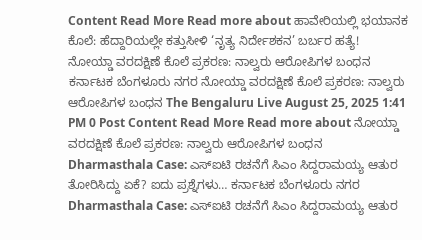Content Read More Read more about ಹಾವೇರಿಯಲ್ಲಿ ಭಯಾನಕ ಕೊಲೆ: ಹೆದ್ದಾರಿಯಲ್ಲೇ ಕತ್ತುಸೀಳಿ ‘ನೃತ್ಯ ನಿರ್ದೇಶಕನ’ ಬರ್ಬರ ಹತ್ಯೆ!
ನೋಯ್ಡಾ ವರದಕ್ಷಿಣೆ ಕೊಲೆ ಪ್ರಕರಣ: ನಾಲ್ವರು ಆರೋಪಿಗಳ ಬಂಧನ ಕರ್ನಾಟಕ ಬೆಂಗಳೂರು ನಗರ ನೋಯ್ಡಾ ವರದಕ್ಷಿಣೆ ಕೊಲೆ ಪ್ರಕರಣ: ನಾಲ್ವರು ಆರೋಪಿಗಳ ಬಂಧನ The Bengaluru Live August 25, 2025 1:41 PM 0 Post Content Read More Read more about ನೋಯ್ಡಾ ವರದಕ್ಷಿಣೆ ಕೊಲೆ ಪ್ರಕರಣ: ನಾಲ್ವರು ಆರೋಪಿಗಳ ಬಂಧನ
Dharmasthala Case: ಎಸ್ಐಟಿ ರಚನೆಗೆ ಸಿಎಂ ಸಿದ್ದರಾಮಯ್ಯ ಆತುರ ತೋರಿಸಿದ್ದು ಏಕೆ? ಐದು ಪ್ರಶ್ನೆಗಳು… ಕರ್ನಾಟಕ ಬೆಂಗಳೂರು ನಗರ Dharmasthala Case: ಎಸ್ಐಟಿ ರಚನೆಗೆ ಸಿಎಂ ಸಿದ್ದರಾಮಯ್ಯ ಆತುರ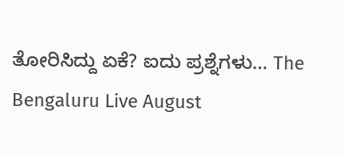ತೋರಿಸಿದ್ದು ಏಕೆ? ಐದು ಪ್ರಶ್ನೆಗಳು… The Bengaluru Live August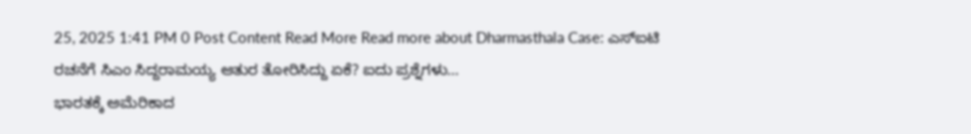25, 2025 1:41 PM 0 Post Content Read More Read more about Dharmasthala Case: ಎಸ್ಐಟಿ ರಚನೆಗೆ ಸಿಎಂ ಸಿದ್ದರಾಮಯ್ಯ ಆತುರ ತೋರಿಸಿದ್ದು ಏಕೆ? ಐದು ಪ್ರಶ್ನೆಗಳು…
ಭಾರತಕ್ಕೆ ಅಮೆರಿಕಾದ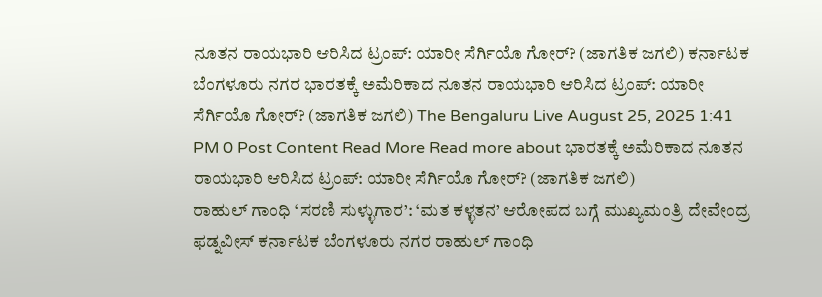ನೂತನ ರಾಯಭಾರಿ ಆರಿಸಿದ ಟ್ರಂಪ್: ಯಾರೀ ಸೆರ್ಗಿಯೊ ಗೋರ್? (ಜಾಗತಿಕ ಜಗಲಿ) ಕರ್ನಾಟಕ ಬೆಂಗಳೂರು ನಗರ ಭಾರತಕ್ಕೆ ಅಮೆರಿಕಾದ ನೂತನ ರಾಯಭಾರಿ ಆರಿಸಿದ ಟ್ರಂಪ್: ಯಾರೀ ಸೆರ್ಗಿಯೊ ಗೋರ್? (ಜಾಗತಿಕ ಜಗಲಿ) The Bengaluru Live August 25, 2025 1:41 PM 0 Post Content Read More Read more about ಭಾರತಕ್ಕೆ ಅಮೆರಿಕಾದ ನೂತನ ರಾಯಭಾರಿ ಆರಿಸಿದ ಟ್ರಂಪ್: ಯಾರೀ ಸೆರ್ಗಿಯೊ ಗೋರ್? (ಜಾಗತಿಕ ಜಗಲಿ)
ರಾಹುಲ್ ಗಾಂಧಿ ‘ಸರಣಿ ಸುಳ್ಳುಗಾರ’: ‘ಮತ ಕಳ್ಳತನ’ ಆರೋಪದ ಬಗ್ಗೆ ಮುಖ್ಯಮಂತ್ರಿ ದೇವೇಂದ್ರ ಫಡ್ನವೀಸ್ ಕರ್ನಾಟಕ ಬೆಂಗಳೂರು ನಗರ ರಾಹುಲ್ ಗಾಂಧಿ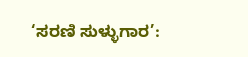‘ಸರಣಿ ಸುಳ್ಳುಗಾರ’: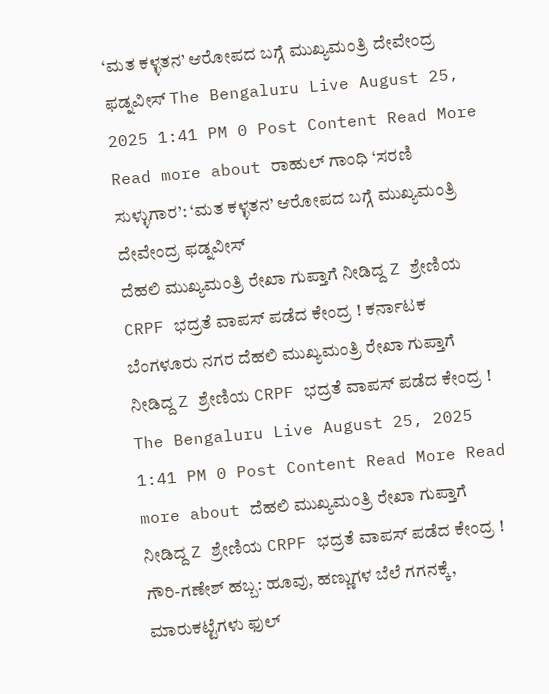‘ಮತ ಕಳ್ಳತನ’ ಆರೋಪದ ಬಗ್ಗೆ ಮುಖ್ಯಮಂತ್ರಿ ದೇವೇಂದ್ರ ಫಡ್ನವೀಸ್ The Bengaluru Live August 25, 2025 1:41 PM 0 Post Content Read More Read more about ರಾಹುಲ್ ಗಾಂಧಿ ‘ಸರಣಿ ಸುಳ್ಳುಗಾರ’: ‘ಮತ ಕಳ್ಳತನ’ ಆರೋಪದ ಬಗ್ಗೆ ಮುಖ್ಯಮಂತ್ರಿ ದೇವೇಂದ್ರ ಫಡ್ನವೀಸ್
ದೆಹಲಿ ಮುಖ್ಯಮಂತ್ರಿ ರೇಖಾ ಗುಪ್ತಾಗೆ ನೀಡಿದ್ದ Z ಶ್ರೇಣಿಯ CRPF ಭದ್ರತೆ ವಾಪಸ್ ಪಡೆದ ಕೇಂದ್ರ ! ಕರ್ನಾಟಕ ಬೆಂಗಳೂರು ನಗರ ದೆಹಲಿ ಮುಖ್ಯಮಂತ್ರಿ ರೇಖಾ ಗುಪ್ತಾಗೆ ನೀಡಿದ್ದ Z ಶ್ರೇಣಿಯ CRPF ಭದ್ರತೆ ವಾಪಸ್ ಪಡೆದ ಕೇಂದ್ರ ! The Bengaluru Live August 25, 2025 1:41 PM 0 Post Content Read More Read more about ದೆಹಲಿ ಮುಖ್ಯಮಂತ್ರಿ ರೇಖಾ ಗುಪ್ತಾಗೆ ನೀಡಿದ್ದ Z ಶ್ರೇಣಿಯ CRPF ಭದ್ರತೆ ವಾಪಸ್ ಪಡೆದ ಕೇಂದ್ರ !
ಗೌರಿ-ಗಣೇಶ್ ಹಬ್ಬ: ಹೂವು, ಹಣ್ಣುಗಳ ಬೆಲೆ ಗಗನಕ್ಕೆ, ಮಾರುಕಟ್ಟೆಗಳು ಫುಲ್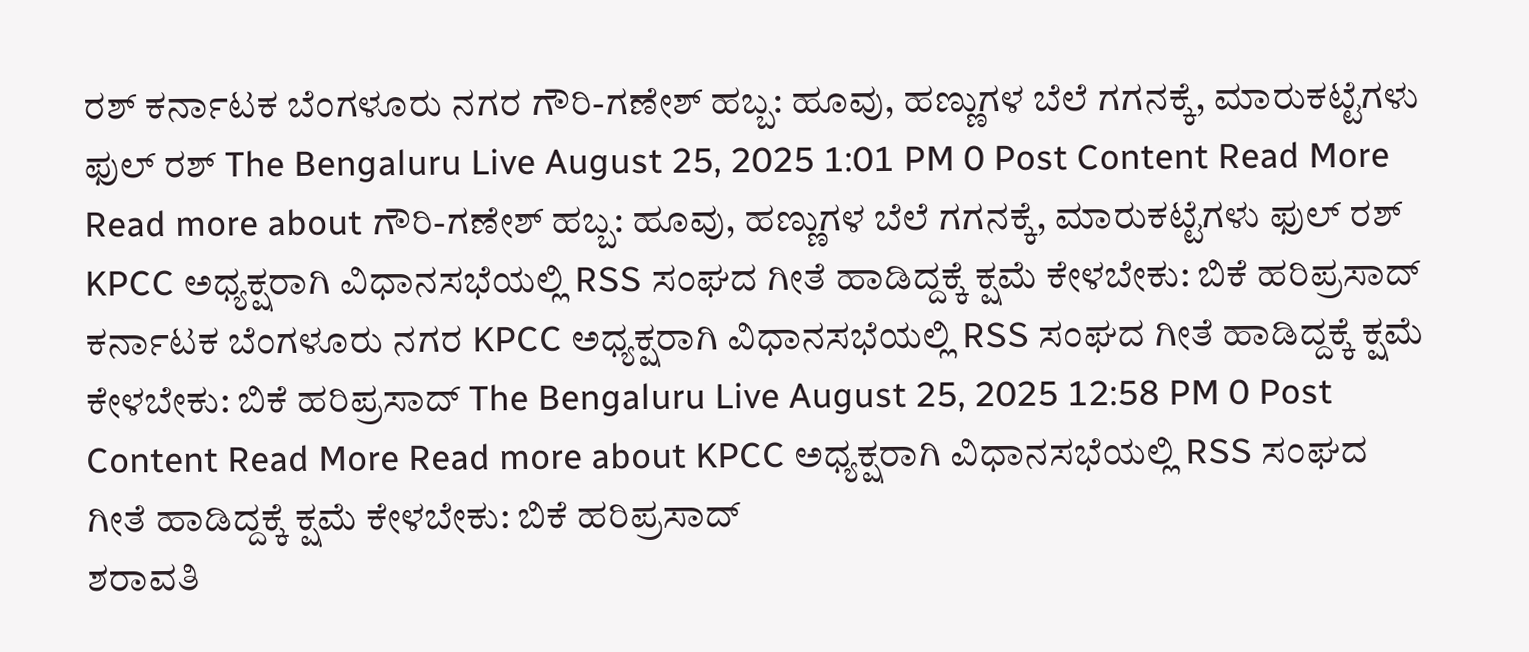ರಶ್ ಕರ್ನಾಟಕ ಬೆಂಗಳೂರು ನಗರ ಗೌರಿ-ಗಣೇಶ್ ಹಬ್ಬ: ಹೂವು, ಹಣ್ಣುಗಳ ಬೆಲೆ ಗಗನಕ್ಕೆ, ಮಾರುಕಟ್ಟೆಗಳು ಫುಲ್ ರಶ್ The Bengaluru Live August 25, 2025 1:01 PM 0 Post Content Read More Read more about ಗೌರಿ-ಗಣೇಶ್ ಹಬ್ಬ: ಹೂವು, ಹಣ್ಣುಗಳ ಬೆಲೆ ಗಗನಕ್ಕೆ, ಮಾರುಕಟ್ಟೆಗಳು ಫುಲ್ ರಶ್
KPCC ಅಧ್ಯಕ್ಷರಾಗಿ ವಿಧಾನಸಭೆಯಲ್ಲಿ RSS ಸಂಘದ ಗೀತೆ ಹಾಡಿದ್ದಕ್ಕೆ ಕ್ಷಮೆ ಕೇಳಬೇಕು: ಬಿಕೆ ಹರಿಪ್ರಸಾದ್ ಕರ್ನಾಟಕ ಬೆಂಗಳೂರು ನಗರ KPCC ಅಧ್ಯಕ್ಷರಾಗಿ ವಿಧಾನಸಭೆಯಲ್ಲಿ RSS ಸಂಘದ ಗೀತೆ ಹಾಡಿದ್ದಕ್ಕೆ ಕ್ಷಮೆ ಕೇಳಬೇಕು: ಬಿಕೆ ಹರಿಪ್ರಸಾದ್ The Bengaluru Live August 25, 2025 12:58 PM 0 Post Content Read More Read more about KPCC ಅಧ್ಯಕ್ಷರಾಗಿ ವಿಧಾನಸಭೆಯಲ್ಲಿ RSS ಸಂಘದ ಗೀತೆ ಹಾಡಿದ್ದಕ್ಕೆ ಕ್ಷಮೆ ಕೇಳಬೇಕು: ಬಿಕೆ ಹರಿಪ್ರಸಾದ್
ಶರಾವತಿ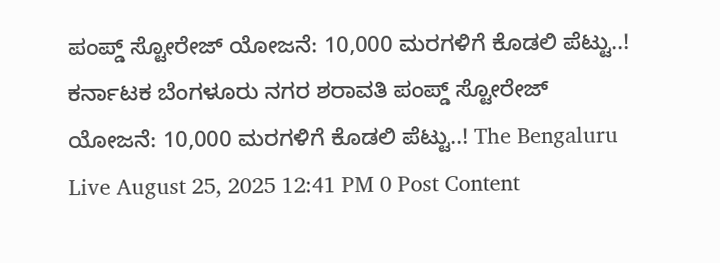ಪಂಪ್ಡ್ ಸ್ಟೋರೇಜ್ ಯೋಜನೆ: 10,000 ಮರಗಳಿಗೆ ಕೊಡಲಿ ಪೆಟ್ಟು..! ಕರ್ನಾಟಕ ಬೆಂಗಳೂರು ನಗರ ಶರಾವತಿ ಪಂಪ್ಡ್ ಸ್ಟೋರೇಜ್ ಯೋಜನೆ: 10,000 ಮರಗಳಿಗೆ ಕೊಡಲಿ ಪೆಟ್ಟು..! The Bengaluru Live August 25, 2025 12:41 PM 0 Post Content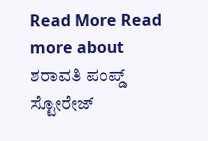Read More Read more about ಶರಾವತಿ ಪಂಪ್ಡ್ ಸ್ಟೋರೇಜ್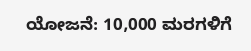ಯೋಜನೆ: 10,000 ಮರಗಳಿಗೆ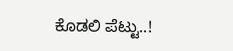ಕೊಡಲಿ ಪೆಟ್ಟು..!